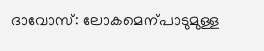ദാവോസ്: ലോകമെന്പാടുമുള്ള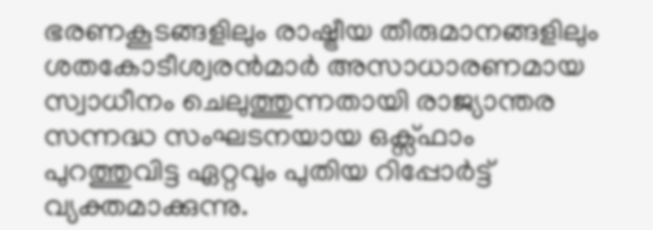ഭരണകൂടങ്ങളിലും രാഷ്ട്രീയ തീരുമാനങ്ങളിലും ശതകോടീശ്വരൻമാർ അസാധാരണമായ സ്വാധീനം ചെലുത്തുന്നതായി രാജ്യാന്തര സന്നദ്ധ സംഘടനയായ ഒക്സ്ഫാം പുറത്തുവിട്ട ഏറ്റവും പുതിയ റിപ്പോർട്ട് വ്യക്തമാക്കുന്നു.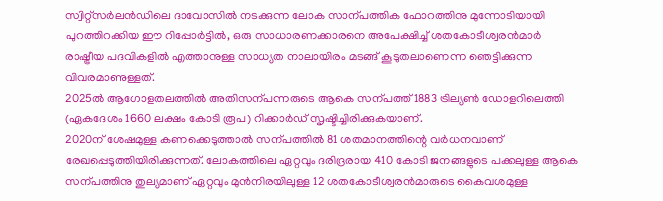സ്വിറ്റ്സർലൻഡിലെ ദാവോസിൽ നടക്കുന്ന ലോക സാന്പത്തിക ഫോറത്തിനു മുന്നോടിയായി പുറത്തിറക്കിയ ഈ റിപ്പോർട്ടിൽ, ഒരു സാധാരണക്കാരനെ അപേക്ഷിച്ച് ശതകോടീശ്വരൻമാർ രാഷ്ട്രീയ പദവികളിൽ എത്താനുള്ള സാധ്യത നാലായിരം മടങ്ങ് കൂടുതലാണെന്ന ഞെട്ടിക്കുന്ന വിവരമാണുള്ളത്.
2025ൽ ആഗോളതലത്തിൽ അതിസന്പന്നരുടെ ആകെ സന്പത്ത് 1883 ട്രില്യൺ ഡോളറിലെത്തി (ഏകദേശം 1660 ലക്ഷം കോടി രൂപ) റിക്കാർഡ് സൃഷ്ടിച്ചിരിക്കുകയാണ്.
2020ന് ശേഷമുള്ള കണക്കെടുത്താൽ സന്പത്തിൽ 81 ശതമാനത്തിന്റെ വർധനവാണ് രേഖപ്പെടുത്തിയിരിക്കുന്നത്. ലോകത്തിലെ ഏറ്റവും ദരിദ്രരായ 410 കോടി ജനങ്ങളുടെ പക്കലുള്ള ആകെ സന്പത്തിനു തുല്യമാണ് ഏറ്റവും മുൻനിരയിലുള്ള 12 ശതകോടീശ്വരൻമാരുടെ കൈവശമുള്ള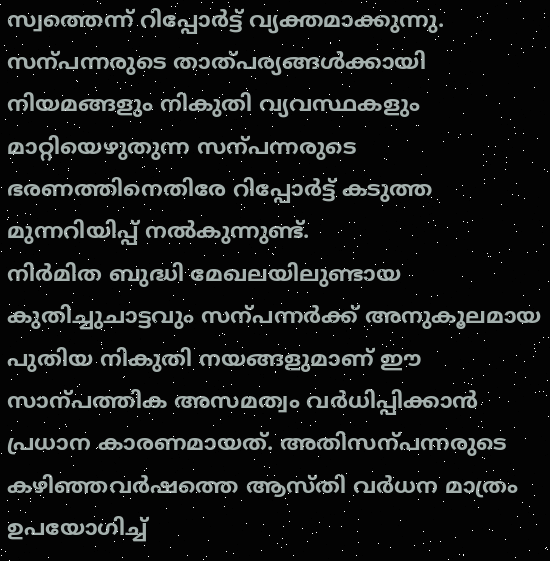സ്വത്തെന്ന് റിപ്പോർട്ട് വ്യക്തമാക്കുന്നു. സന്പന്നരുടെ താത്പര്യങ്ങൾക്കായി നിയമങ്ങളും നികുതി വ്യവസ്ഥകളും മാറ്റിയെഴുതുന്ന സന്പന്നരുടെ ഭരണത്തിനെതിരേ റിപ്പോർട്ട് കടുത്ത മുന്നറിയിപ്പ് നൽകുന്നുണ്ട്.
നിർമിത ബുദ്ധി മേഖലയിലുണ്ടായ കുതിച്ചുചാട്ടവും സന്പന്നർക്ക് അനുകൂലമായ പുതിയ നികുതി നയങ്ങളുമാണ് ഈ സാന്പത്തിക അസമത്വം വർധിപ്പിക്കാൻ പ്രധാന കാരണമായത്. അതിസന്പന്നരുടെ കഴിഞ്ഞവർഷത്തെ ആസ്തി വർധന മാത്രം ഉപയോഗിച്ച്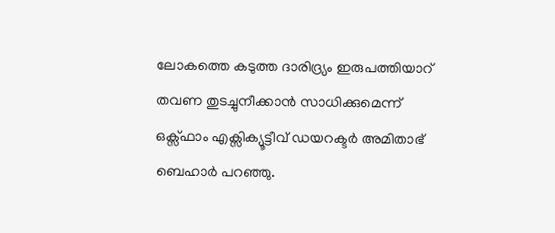ലോകത്തെ കടുത്ത ദാരിദ്ര്യം ഇരുപത്തിയാറ് തവണ തുടച്ചുനീക്കാൻ സാധിക്കുമെന്ന് ഒക്സ്ഫാം എക്സിക്യൂട്ടീവ് ഡയറക്ടർ അമിതാഭ് ബെഹാർ പറഞ്ഞു.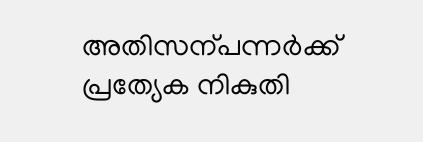അതിസന്പന്നർക്ക് പ്രത്യേക നികുതി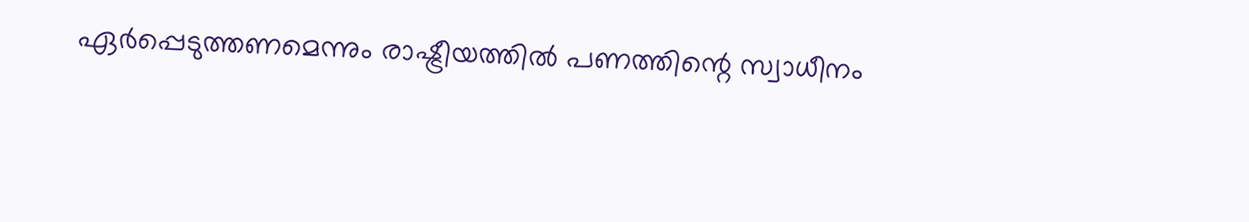ഏർപ്പെടുത്തണമെന്നും രാഷ്ട്രീയത്തിൽ പണത്തിന്റെ സ്വാധീനം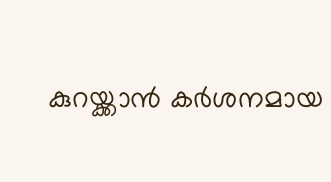കുറയ്ക്കാൻ കർശനമായ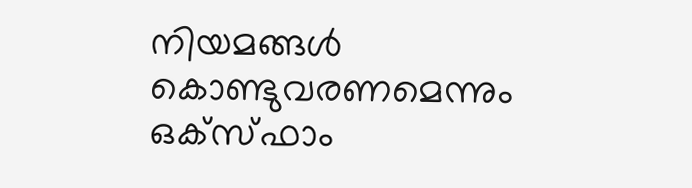നിയമങ്ങൾ കൊണ്ടുവരണമെന്നും ഒക്സ്ഫാം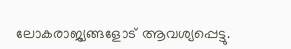ലോകരാജ്യങ്ങളോട് ആവശ്യപ്പെട്ടു.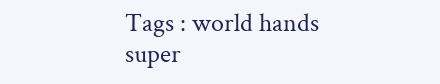Tags : world hands super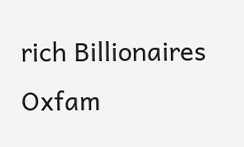rich Billionaires Oxfam